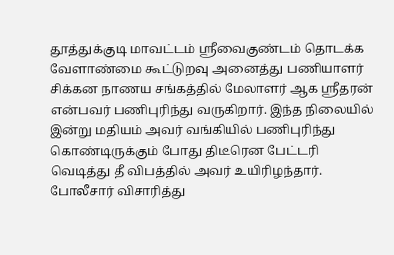தூத்துக்குடி மாவட்டம் ஸ்ரீவைகுண்டம் தொடக்க வேளாண்மை கூட்டுறவு அனைத்து பணியாளர் சிக்கன நாணய சங்கத்தில் மேலாளர் ஆக ஸ்ரீதரன் என்பவர் பணிபுரிந்து வருகிறார். இந்த நிலையில் இன்று மதியம் அவர் வங்கியில் பணிபுரிந்து கொண்டிருக்கும் போது திடீரென பேட்டரி வெடித்து தீ விபத்தில் அவர் உயிரிழந்தார். போலீசார் விசாரித்து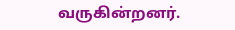வருகின்றனர்.